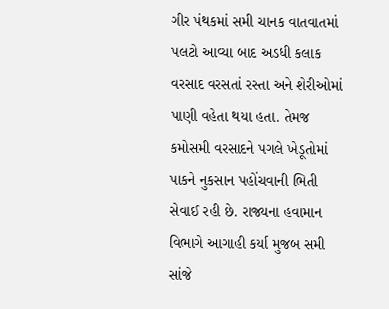ગીર પંથકમાં સમી ચાનક વાતવાતમાં પલટો આવ્યા બાદ અડધી કલાક વરસાદ વરસતાં રસ્તા અને શેરીઓમાં પાણી વહેતા થયા હતા. તેમજ કમોસમી વરસાદને પગલે ખેડૂતોમાં પાકને નુકસાન પહોંચવાની ભિતી સેવાઈ રહી છે. રાજ્યના હવામાન વિભાગે આગાહી કર્યા મુજબ સમી સાંજે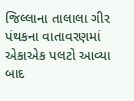જિલ્લાના તાલાલા ગીર પંથકના વાતાવરણમાં એકાએક પલટો આવ્યા બાદ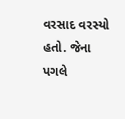વરસાદ વરસ્યો હતો. જેના પગલે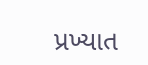પ્રખ્યાત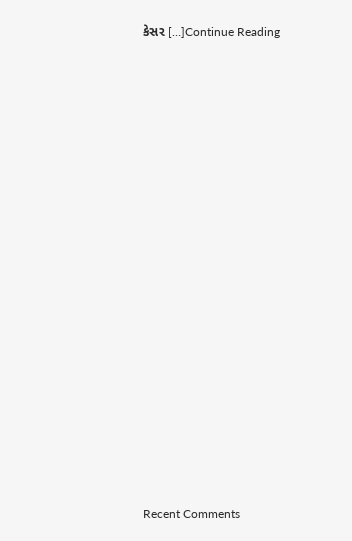કેસર […]Continue Reading

















Recent Comments